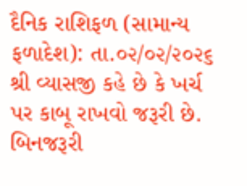દૈનિક રાશિફળ (સામાન્ય ફળાદેશ): તા.૦૨/૦૨/૨૦૨૬
શ્રી વ્યાસજી કહે છે કે ખર્ચ પર કાબૂ રાખવો જરૂરી છે. બિનજરૂરી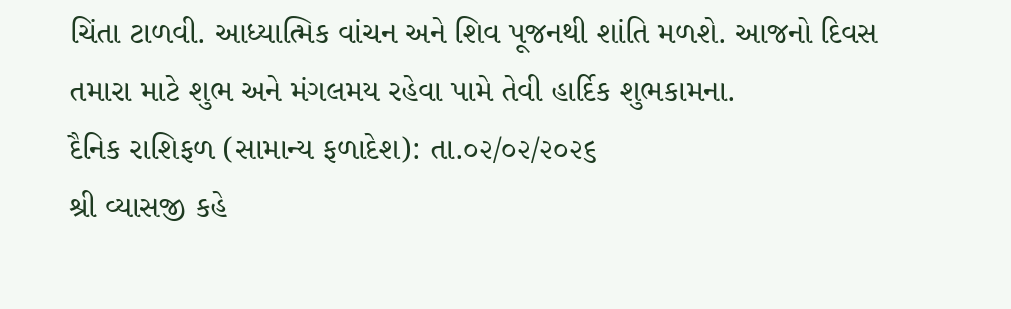ચિંતા ટાળવી. આધ્યાત્મિક વાંચન અને શિવ પૂજનથી શાંતિ મળશે. આજનો દિવસ તમારા માટે શુભ અને મંગલમય રહેવા પામે તેવી હાર્દિક શુભકામના.
દૈનિક રાશિફળ (સામાન્ય ફળાદેશ): તા.૦૨/૦૨/૨૦૨૬
શ્રી વ્યાસજી કહે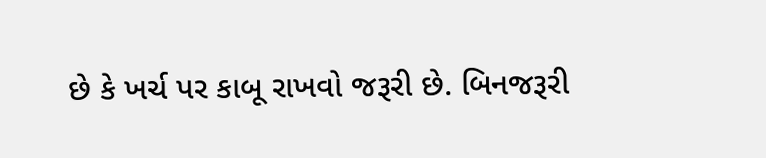છે કે ખર્ચ પર કાબૂ રાખવો જરૂરી છે. બિનજરૂરી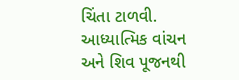ચિંતા ટાળવી. આધ્યાત્મિક વાંચન અને શિવ પૂજનથી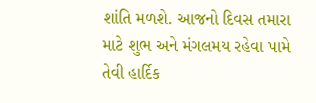શાંતિ મળશે. આજનો દિવસ તમારા માટે શુભ અને મંગલમય રહેવા પામે તેવી હાર્દિક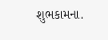શુભકામના.